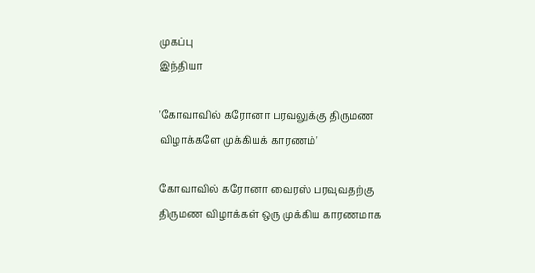முகப்பு
இந்தியா

'கோவாவில் கரோனா பரவலுக்கு திருமண விழாக்களே முக்கியக் காரணம்'

கோவாவில் கரோனா வைரஸ் பரவுவதற்கு திருமண விழாக்கள் ஒரு முக்கிய காரணமாக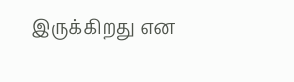இருக்கிறது என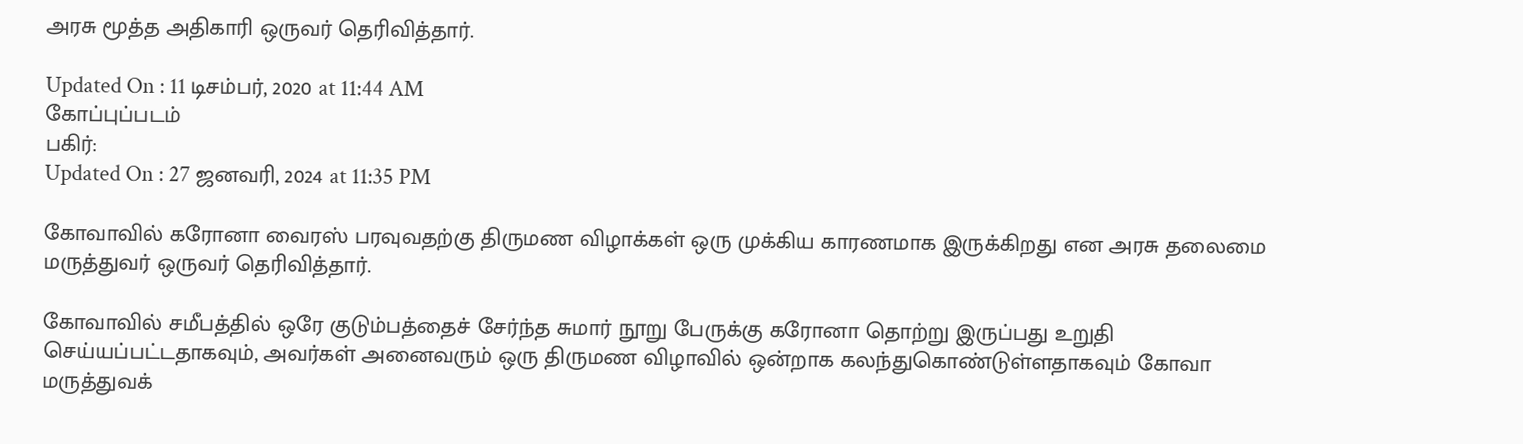அரசு மூத்த அதிகாரி ஒருவர் தெரிவித்தார்.

Updated On : 11 டிசம்பர், 2020 at 11:44 AM
கோப்புப்படம்
பகிர்:
Updated On : 27 ஜனவரி, 2024 at 11:35 PM

கோவாவில் கரோனா வைரஸ் பரவுவதற்கு திருமண விழாக்கள் ஒரு முக்கிய காரணமாக இருக்கிறது என அரசு தலைமை மருத்துவர் ஒருவர் தெரிவித்தார்.

கோவாவில் சமீபத்தில் ஒரே குடும்பத்தைச் சேர்ந்த சுமார் நூறு பேருக்கு கரோனா தொற்று இருப்பது உறுதி செய்யப்பட்டதாகவும், அவர்கள் அனைவரும் ஒரு திருமண விழாவில் ஒன்றாக கலந்துகொண்டுள்ளதாகவும் கோவா மருத்துவக்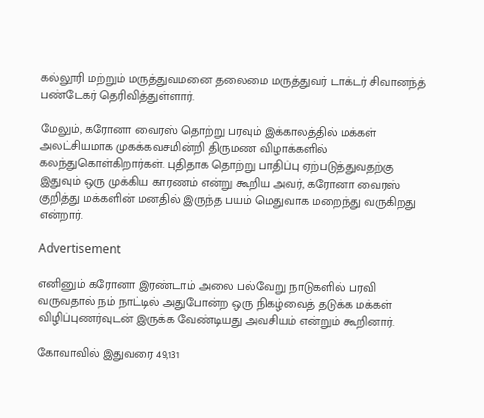கல்லூரி மற்றும் மருத்துவமனை தலைமை மருத்துவர் டாக்டர் சிவானந்த் பண்டேகர் தெரிவித்துள்ளார்.

மேலும், கரோனா வைரஸ் தொற்று பரவும் இக்காலத்தில் மக்கள் அலட்சியமாக முகக்கவசமின்றி திருமண விழாக்களில் கலந்துகொள்கிறார்கள். புதிதாக தொற்று பாதிப்பு ஏற்படுத்துவதற்கு இதுவும் ஒரு முக்கிய காரணம் என்று கூறிய அவர், கரோனா வைரஸ் குறித்து மக்களின் மனதில் இருந்த பயம் மெதுவாக மறைந்து வருகிறது என்றார்.

Advertisement

எனினும் கரோனா இரண்டாம் அலை பல்வேறு நாடுகளில் பரவி வருவதால் நம் நாட்டில் அதுபோன்ற ஒரு நிகழ்வைத் தடுக்க மக்கள் விழிப்புணர்வுடன் இருக்க வேண்டியது அவசியம் என்றும் கூறினார்.

கோவாவில் இதுவரை 49,131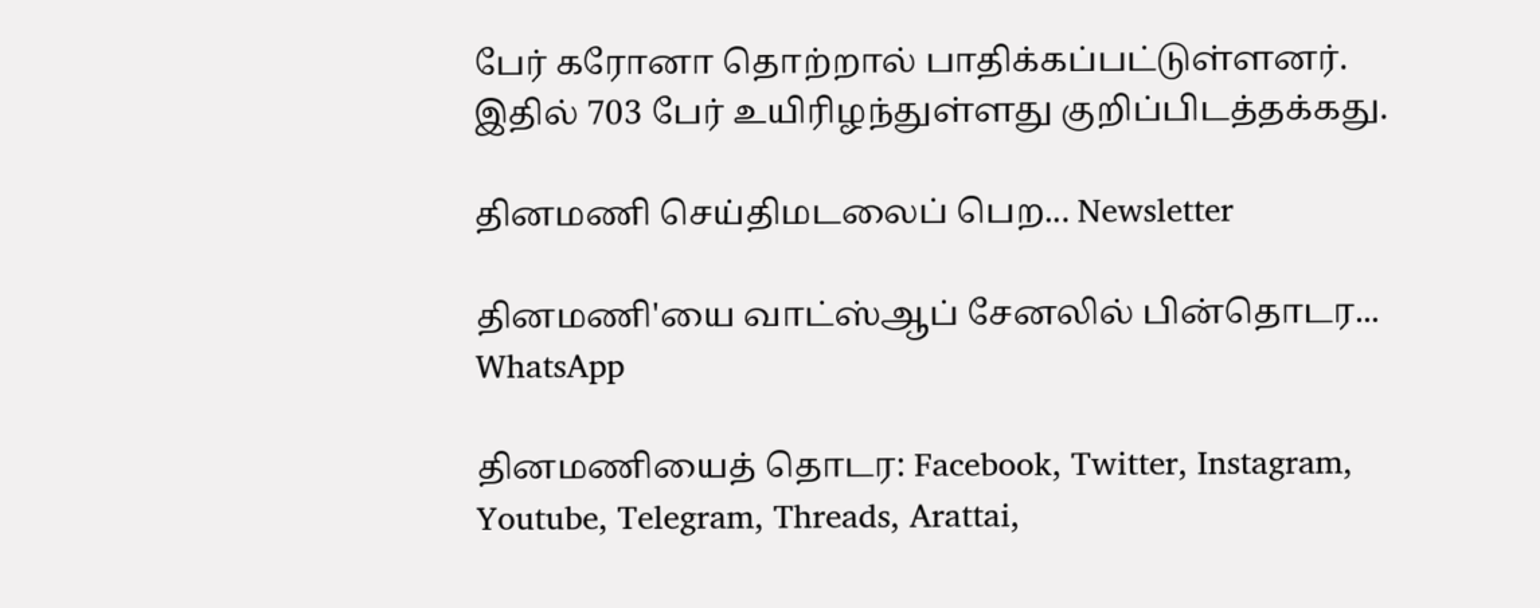பேர் கரோனா தொற்றால் பாதிக்கப்பட்டுள்ளனர். இதில் 703 பேர் உயிரிழந்துள்ளது குறிப்பிடத்தக்கது.

தினமணி செய்திமடலைப் பெற... Newsletter

தினமணி'யை வாட்ஸ்ஆப் சேனலில் பின்தொடர... WhatsApp

தினமணியைத் தொடர: Facebook, Twitter, Instagram, Youtube, Telegram, Threads, Arattai,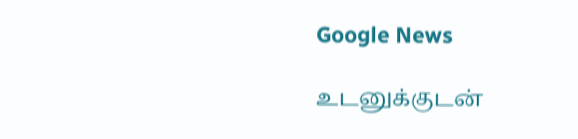Google News

உடனுக்குடன்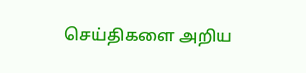செய்திகளை அறிய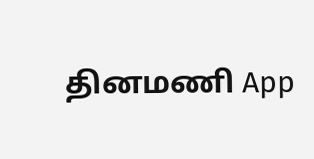தினமணி App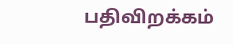பதிவிறக்கம்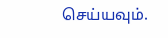செய்யவும்.